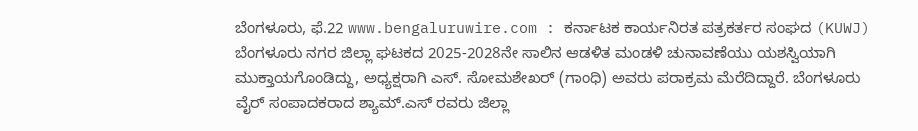ಬೆಂಗಳೂರು, ಫೆ.22 www.bengaluruwire.com : ಕರ್ನಾಟಕ ಕಾರ್ಯನಿರತ ಪತ್ರಕರ್ತರ ಸಂಘದ (KUWJ) ಬೆಂಗಳೂರು ನಗರ ಜಿಲ್ಲಾ ಘಟಕದ 2025-2028ನೇ ಸಾಲಿನ ಆಡಳಿತ ಮಂಡಳಿ ಚುನಾವಣೆಯು ಯಶಸ್ವಿಯಾಗಿ ಮುಕ್ತಾಯಗೊಂಡಿದ್ದು, ಅಧ್ಯಕ್ಷರಾಗಿ ಎಸ್. ಸೋಮಶೇಖರ್ (ಗಾಂಧಿ) ಅವರು ಪರಾಕ್ರಮ ಮೆರೆದಿದ್ದಾರೆ. ಬೆಂಗಳೂರು ವೈರ್ ಸಂಪಾದಕರಾದ ಶ್ಯಾಮ್.ಎಸ್ ರವರು ಜಿಲ್ಲಾ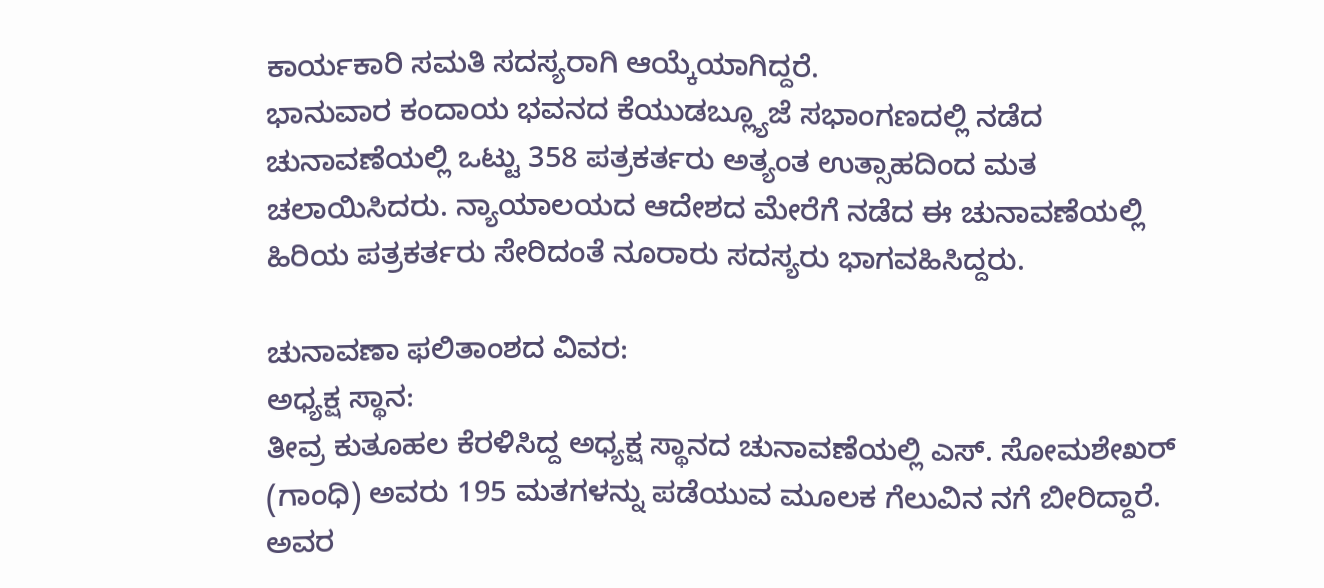ಕಾರ್ಯಕಾರಿ ಸಮತಿ ಸದಸ್ಯರಾಗಿ ಆಯ್ಕೆಯಾಗಿದ್ದರೆ.
ಭಾನುವಾರ ಕಂದಾಯ ಭವನದ ಕೆಯುಡಬ್ಲ್ಯೂಜೆ ಸಭಾಂಗಣದಲ್ಲಿ ನಡೆದ ಚುನಾವಣೆಯಲ್ಲಿ ಒಟ್ಟು 358 ಪತ್ರಕರ್ತರು ಅತ್ಯಂತ ಉತ್ಸಾಹದಿಂದ ಮತ ಚಲಾಯಿಸಿದರು. ನ್ಯಾಯಾಲಯದ ಆದೇಶದ ಮೇರೆಗೆ ನಡೆದ ಈ ಚುನಾವಣೆಯಲ್ಲಿ ಹಿರಿಯ ಪತ್ರಕರ್ತರು ಸೇರಿದಂತೆ ನೂರಾರು ಸದಸ್ಯರು ಭಾಗವಹಿಸಿದ್ದರು.

ಚುನಾವಣಾ ಫಲಿತಾಂಶದ ವಿವರ:
ಅಧ್ಯಕ್ಷ ಸ್ಥಾನ:
ತೀವ್ರ ಕುತೂಹಲ ಕೆರಳಿಸಿದ್ದ ಅಧ್ಯಕ್ಷ ಸ್ಥಾನದ ಚುನಾವಣೆಯಲ್ಲಿ ಎಸ್. ಸೋಮಶೇಖರ್ (ಗಾಂಧಿ) ಅವರು 195 ಮತಗಳನ್ನು ಪಡೆಯುವ ಮೂಲಕ ಗೆಲುವಿನ ನಗೆ ಬೀರಿದ್ದಾರೆ. ಅವರ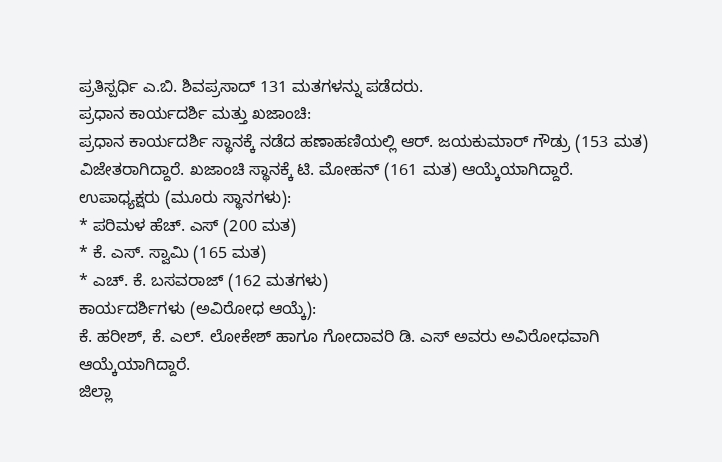ಪ್ರತಿಸ್ಪರ್ಧಿ ಎ.ಬಿ. ಶಿವಪ್ರಸಾದ್ 131 ಮತಗಳನ್ನು ಪಡೆದರು.
ಪ್ರಧಾನ ಕಾರ್ಯದರ್ಶಿ ಮತ್ತು ಖಜಾಂಚಿ:
ಪ್ರಧಾನ ಕಾರ್ಯದರ್ಶಿ ಸ್ಥಾನಕ್ಕೆ ನಡೆದ ಹಣಾಹಣಿಯಲ್ಲಿ ಆರ್. ಜಯಕುಮಾರ್ ಗೌಡ್ರು (153 ಮತ) ವಿಜೇತರಾಗಿದ್ದಾರೆ. ಖಜಾಂಚಿ ಸ್ಥಾನಕ್ಕೆ ಟಿ. ಮೋಹನ್ (161 ಮತ) ಆಯ್ಕೆಯಾಗಿದ್ದಾರೆ.
ಉಪಾಧ್ಯಕ್ಷರು (ಮೂರು ಸ್ಥಾನಗಳು):
* ಪರಿಮಳ ಹೆಚ್. ಎಸ್ (200 ಮತ)
* ಕೆ. ಎಸ್. ಸ್ವಾಮಿ (165 ಮತ)
* ಎಚ್. ಕೆ. ಬಸವರಾಜ್ (162 ಮತಗಳು)
ಕಾರ್ಯದರ್ಶಿಗಳು (ಅವಿರೋಧ ಆಯ್ಕೆ):
ಕೆ. ಹರೀಶ್, ಕೆ. ಎಲ್. ಲೋಕೇಶ್ ಹಾಗೂ ಗೋದಾವರಿ ಡಿ. ಎಸ್ ಅವರು ಅವಿರೋಧವಾಗಿ ಆಯ್ಕೆಯಾಗಿದ್ದಾರೆ.
ಜಿಲ್ಲಾ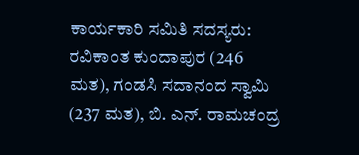ಕಾರ್ಯಕಾರಿ ಸಮಿತಿ ಸದಸ್ಯರು:
ರವಿಕಾಂತ ಕುಂದಾಪುರ (246 ಮತ), ಗಂಡಸಿ ಸದಾನಂದ ಸ್ವಾಮಿ (237 ಮತ), ಬಿ. ಎನ್. ರಾಮಚಂದ್ರ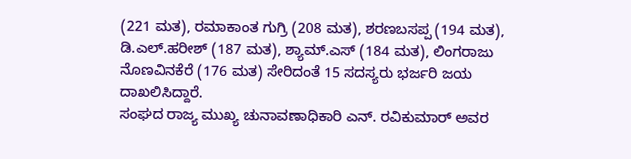(221 ಮತ), ರಮಾಕಾಂತ ಗುಗ್ರಿ (208 ಮತ), ಶರಣಬಸಪ್ಪ (194 ಮತ), ಡಿ.ಎಲ್.ಹರೀಶ್ (187 ಮತ), ಶ್ಯಾಮ್.ಎಸ್ (184 ಮತ), ಲಿಂಗರಾಜು ನೊಣವಿನಕೆರೆ (176 ಮತ) ಸೇರಿದಂತೆ 15 ಸದಸ್ಯರು ಭರ್ಜರಿ ಜಯ ದಾಖಲಿಸಿದ್ದಾರೆ.
ಸಂಘದ ರಾಜ್ಯ ಮುಖ್ಯ ಚುನಾವಣಾಧಿಕಾರಿ ಎನ್. ರವಿಕುಮಾರ್ ಅವರ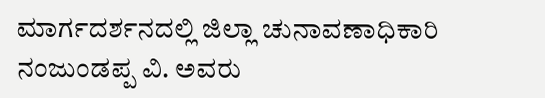ಮಾರ್ಗದರ್ಶನದಲ್ಲಿ ಜಿಲ್ಲಾ ಚುನಾವಣಾಧಿಕಾರಿ ನಂಜುಂಡಪ್ಪ ವಿ. ಅವರು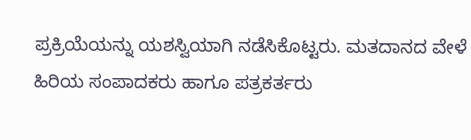ಪ್ರಕ್ರಿಯೆಯನ್ನು ಯಶಸ್ವಿಯಾಗಿ ನಡೆಸಿಕೊಟ್ಟರು. ಮತದಾನದ ವೇಳೆ ಹಿರಿಯ ಸಂಪಾದಕರು ಹಾಗೂ ಪತ್ರಕರ್ತರು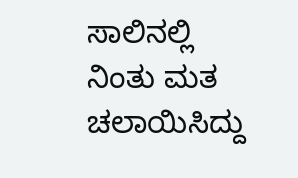ಸಾಲಿನಲ್ಲಿ ನಿಂತು ಮತ ಚಲಾಯಿಸಿದ್ದು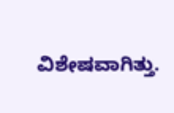ವಿಶೇಷವಾಗಿತ್ತು.